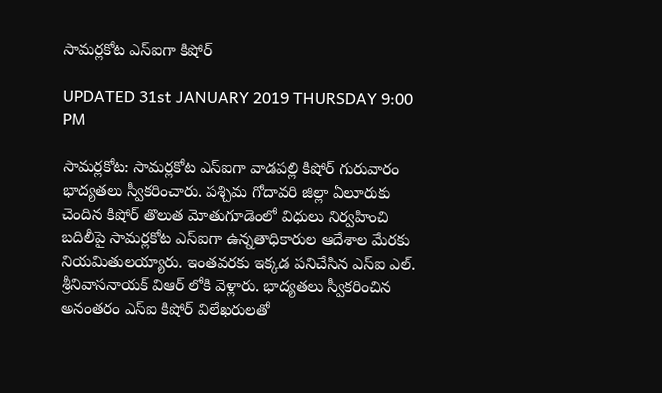సామర్లకోట ఎస్ఐగా కిషోర్

UPDATED 31st JANUARY 2019 THURSDAY 9:00 PM

సామర్లకోట: సామర్లకోట ఎస్ఐగా వాడపల్లి కిషోర్ గురువారం భాద్యతలు స్వీకరించారు. పశ్చిమ గోదావరి జిల్లా ఏలూరుకు చెందిన కిషోర్ తొలుత మోతుగూడెంలో విధులు నిర్వహించి బదిలీపై సామర్లకోట ఎస్ఐగా ఉన్నతాధికారుల ఆదేశాల మేరకు నియమితులయ్యారు. ఇంతవరకు ఇక్కడ పనిచేసిన ఎస్ఐ ఎల్. శ్రీనివాసనాయక్ విఆర్ లోకి వెళ్లారు. భాద్యతలు స్వీకరించిన అనంతరం ఎస్ఐ కిషోర్ విలేఖరులతో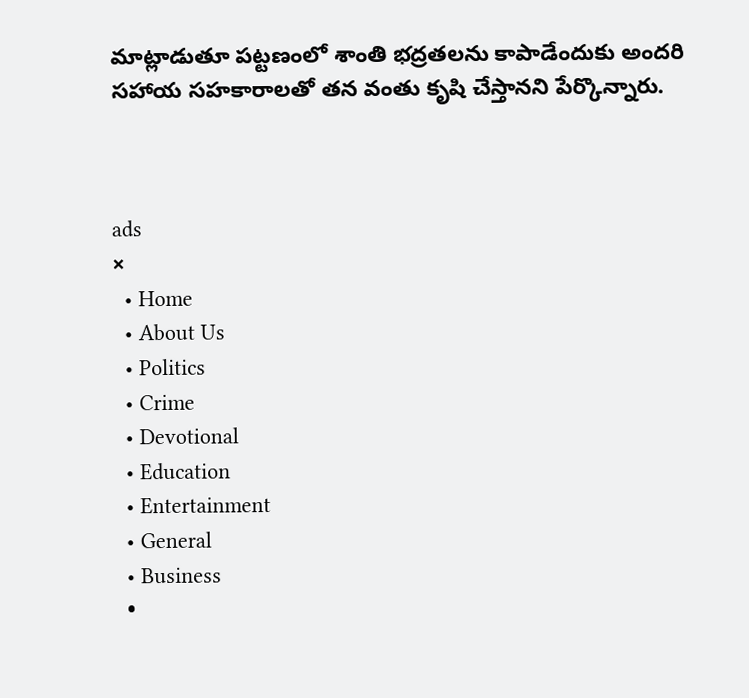మాట్లాడుతూ పట్టణంలో శాంతి భద్రతలను కాపాడేందుకు అందరి సహాయ సహకారాలతో తన వంతు కృషి చేస్తానని పేర్కొన్నారు.



ads
×
  • Home
  • About Us
  • Politics
  • Crime
  • Devotional
  • Education
  • Entertainment
  • General
  • Business
  •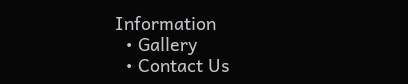Information
  • Gallery
  • Contact Us